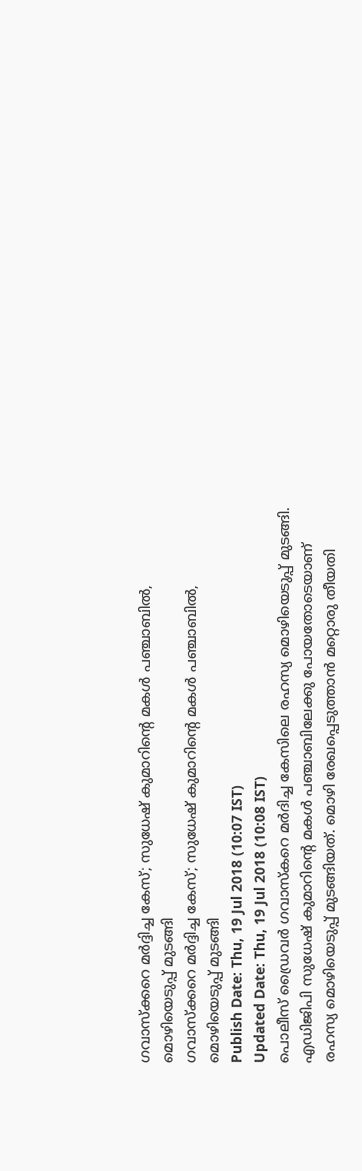ഗവാസ്ക്കറെ മർദ്ദിച്ച കേസ്; സുധേഷ് കുമാറിന്റെ മകൾ പഞ്ചാബിൽ, മൊഴിയെടുപ്പ് മുടങ്ങി
ഗവാസ്ക്കറെ മർദ്ദിച്ച കേസ്; സുധേഷ് കുമാറിന്റെ മകൾ പഞ്ചാബിൽ, മൊഴിയെടുപ്പ് മുടങ്ങി
Publish Date: Thu, 19 Jul 2018 (10:07 IST)
Updated Date: Thu, 19 Jul 2018 (10:08 IST)
പൊലീസ് ഡ്രൈവർ ഗവാസ്കറെ മർദിച്ച കേസിലെ രഹസ്യ മൊഴിയെടുപ്പ് മുടങ്ങി. എഡിജിപി സുധേഷ് കുമാറിന്റെ മകൾ പഞ്ചാബിലേക്കു പോയതോടെയാണ് രഹസ്യ മൊഴിയെടുപ്പ് മുടങ്ങിയത്. മൊഴി രേഖപ്പെടുത്താൻ മറ്റൊരു തീയതി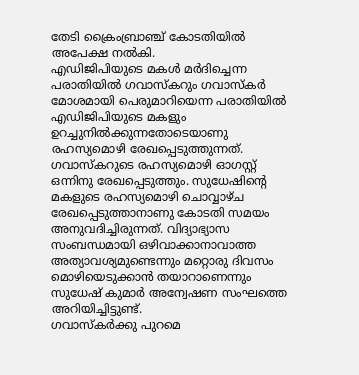തേടി ക്രൈംബ്രാഞ്ച് കോടതിയിൽ അപേക്ഷ നൽകി.
എഡിജിപിയുടെ മകൾ മർദിച്ചെന്ന പരാതിയിൽ ഗവാസ്കറും ഗവാസ്കർ മോശമായി പെരുമാറിയെന്ന പരാതിയിൽ എഡിജിപിയുടെ മകളും ഉറച്ചുനിൽക്കുന്നതോടെയാണു രഹസ്യമൊഴി രേഖപ്പെടുത്തുന്നത്.
ഗവാസ്കറുടെ രഹസ്യമൊഴി ഓഗസ്റ്റ് ഒന്നിനു രേഖപ്പെടുത്തും. സുധേഷിന്റെ മകളുടെ രഹസ്യമൊഴി ചൊവ്വാഴ്ച രേഖപ്പെടുത്താനാണു കോടതി സമയം അനുവദിച്ചിരുന്നത്. വിദ്യാഭ്യാസ സംബന്ധമായി ഒഴിവാക്കാനാവാത്ത അത്യാവശ്യമുണ്ടെന്നും മറ്റൊരു ദിവസം മൊഴിയെടുക്കാൻ തയാറാണെന്നും സുധേഷ് കുമാർ അന്വേഷണ സംഘത്തെ അറിയിച്ചിട്ടുണ്ട്.
ഗവാസ്കർക്കു പുറമെ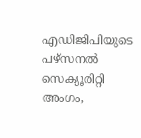എഡിജിപിയുടെ പഴ്സനൽ സെക്യൂരിറ്റി അംഗം,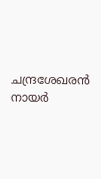ചന്ദ്രശേഖരൻ നായർ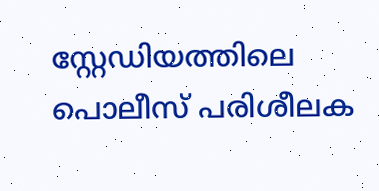സ്റ്റേഡിയത്തിലെ പൊലീസ് പരിശീലക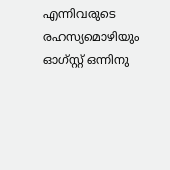എന്നിവരുടെ രഹസ്യമൊഴിയും ഓഗ്സ്റ്റ് ഒന്നിനു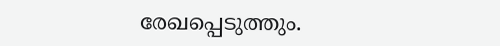രേഖപ്പെടുത്തും.